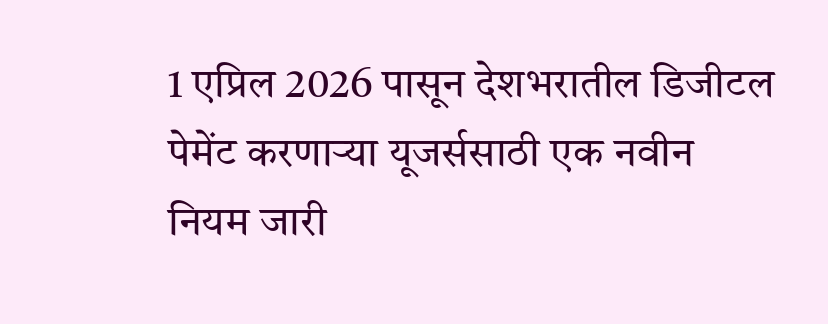1 एप्रिल 2026 पासून देशभरातील डिजीटल पेमेंट करणाऱ्या यूजर्ससाठी एक नवीन नियम जारी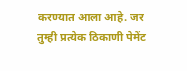करण्यात आला आहे. जर तुम्ही प्रत्येक ठिकाणी पेमेंट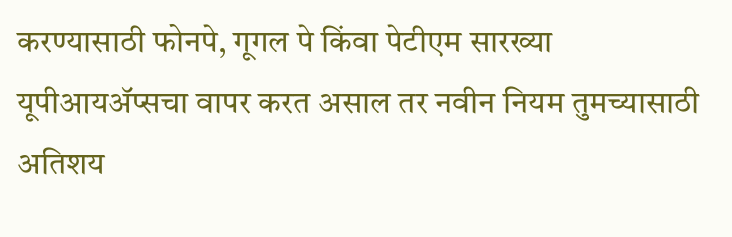करण्यासाठी फोनपे, गूगल पे किंवा पेटीएम सारख्या यूपीआयॲप्सचा वापर करत असाल तर नवीन नियम तुमच्यासाठी अतिशय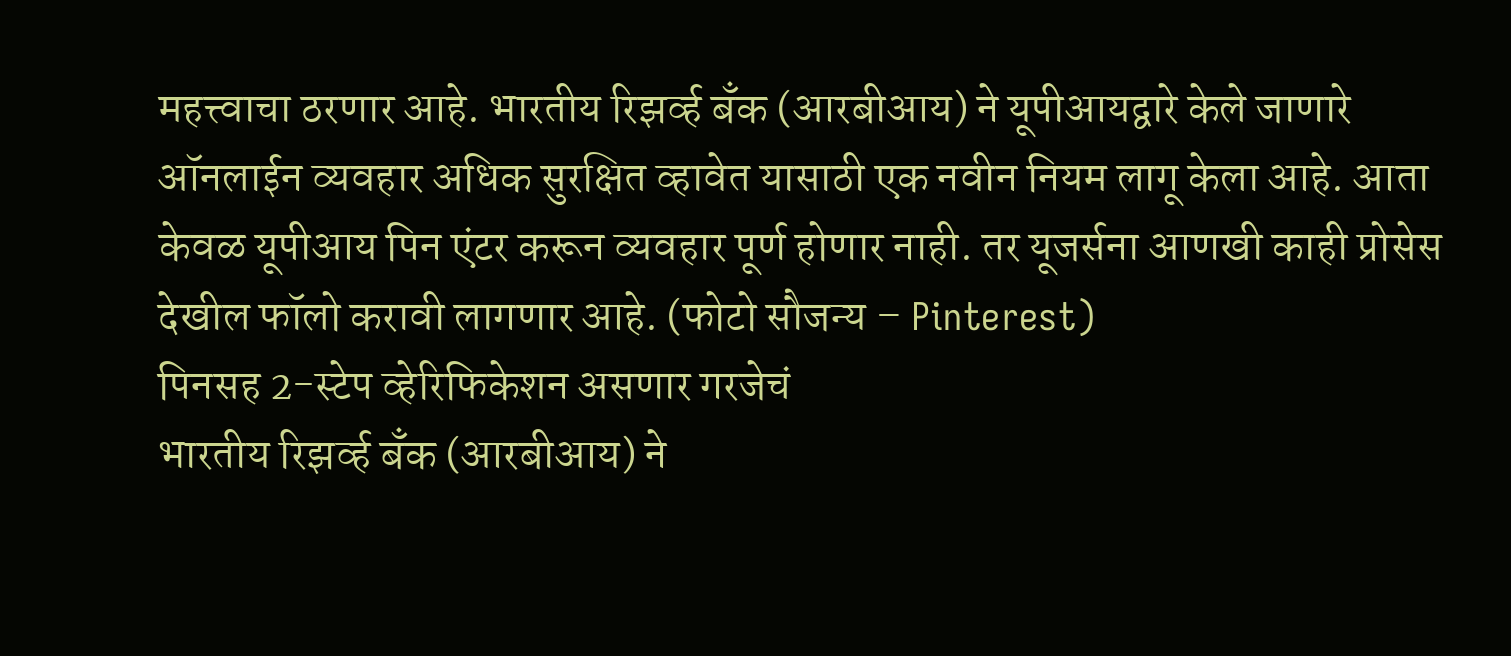महत्त्वाचा ठरणार आहे. भारतीय रिझर्व्ह बँक (आरबीआय) ने यूपीआयद्वारे केले जाणारे ऑनलाईन व्यवहार अधिक सुरक्षित व्हावेत यासाठी एक नवीन नियम लागू केला आहे. आता केवळ यूपीआय पिन एंटर करून व्यवहार पूर्ण होणार नाही. तर यूजर्सना आणखी काही प्रोसेस देखील फॉलो करावी लागणार आहे. (फोटो सौजन्य – Pinterest)
पिनसह 2-स्टेप व्हेरिफिकेशन असणार गरजेचं
भारतीय रिझर्व्ह बँक (आरबीआय) ने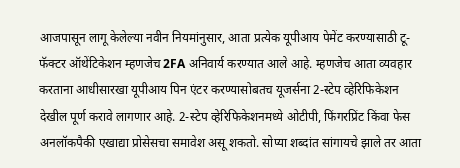आजपासून लागू केलेल्या नवीन नियमांनुसार, आता प्रत्येक यूपीआय पेमेंट करण्यासाठी टू-फॅक्टर ऑथेंटिकेशन म्हणजेच 2FA अनिवार्य करण्यात आले आहे. म्हणजेच आता व्यवहार करताना आधीसारखा यूपीआय पिन एंटर करण्यासोबतच यूजर्सना 2-स्टेप व्हेरिफिकेशन देखील पूर्ण करावे लागणार आहे. 2-स्टेप व्हेरिफिकेशनमध्ये ओटीपी, फिंगरप्रिंट किंवा फेस अनलॉकपैकी एखाद्या प्रोसेसचा समावेश असू शकतो. सोप्या शब्दांत सांगायचे झाले तर आता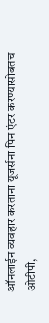ऑनलाईन व्यवहार करताना यूजर्सना पिन एंटर करण्यासोबतच ओटीपी,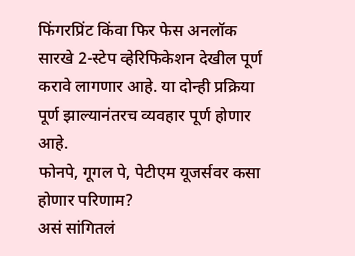फिंगरप्रिंट किंवा फिर फेस अनलॉक सारखे 2-स्टेप व्हेरिफिकेशन देखील पूर्ण करावे लागणार आहे. या दोन्ही प्रक्रिया पूर्ण झाल्यानंतरच व्यवहार पूर्ण होणार आहे.
फोनपे, गूगल पे, पेटीएम यूजर्सवर कसा होणार परिणाम?
असं सांगितलं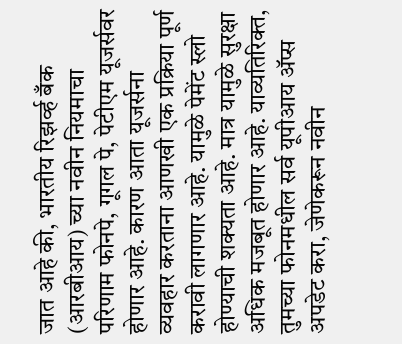जात आहे की, भारतीय रिझर्व्ह बँक (आरबीआय) च्या नवीन नियमाचा परिणाम फोनपे, गूगल पे, पेटीएम यूजर्सवर होणार आहे. कारण आता यूजर्सना व्यवहार करताना आणखी एक प्रक्रिया पूर्ण करावी लागणार आहे. यामुळे पेमेंट स्लो होण्याची शक्यता आहे. मात्र यामुळे सुरक्षा अधिक मजबूत होणार आहे. याव्यतिरिक्त, तुमच्या फोनमधील सर्व यूपीआय ॲप्स अपडेट करा, जेणेकरून नवीन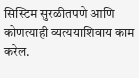सिस्टिम सुरळीतपणे आणि कोणत्याही व्यत्ययाशिवाय काम करेल.